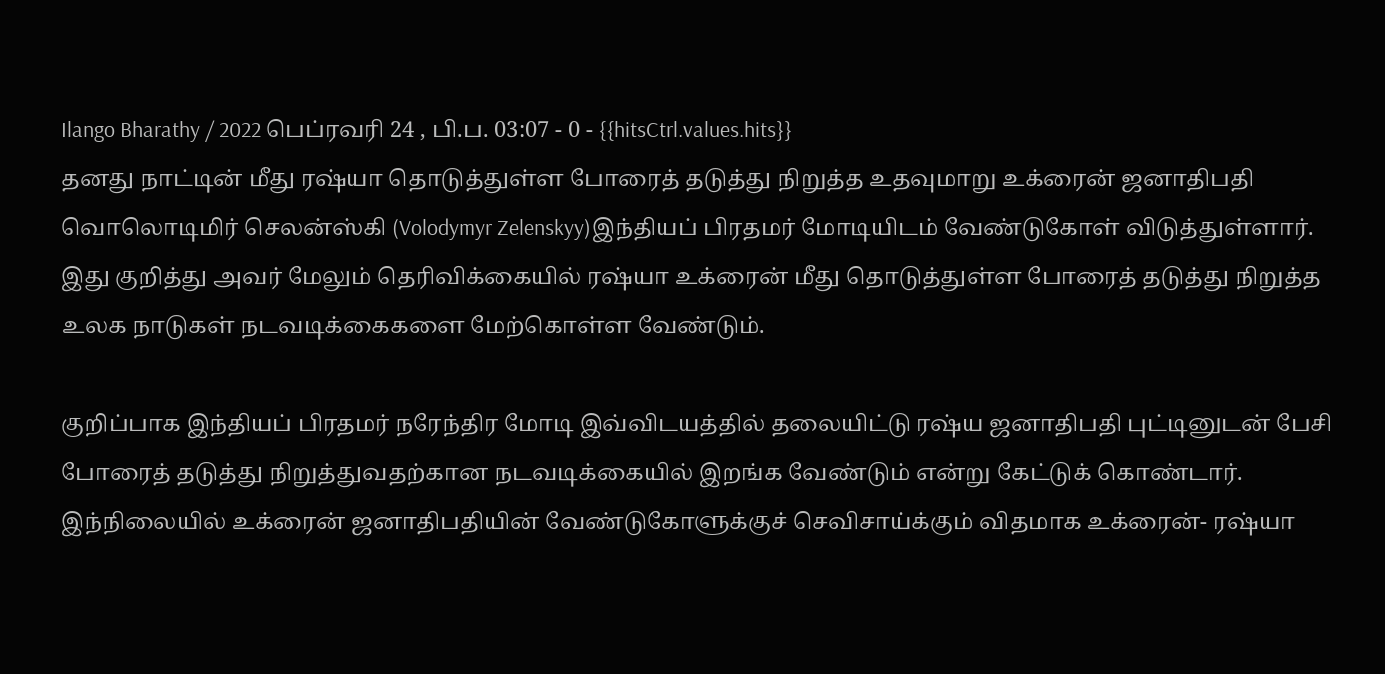Ilango Bharathy / 2022 பெப்ரவரி 24 , பி.ப. 03:07 - 0 - {{hitsCtrl.values.hits}}
தனது நாட்டின் மீது ரஷ்யா தொடுத்துள்ள போரைத் தடுத்து நிறுத்த உதவுமாறு உக்ரைன் ஜனாதிபதி வொலொடிமிர் செலன்ஸ்கி (Volodymyr Zelenskyy)இந்தியப் பிரதமர் மோடியிடம் வேண்டுகோள் விடுத்துள்ளார்.
இது குறித்து அவர் மேலும் தெரிவிக்கையில் ரஷ்யா உக்ரைன் மீது தொடுத்துள்ள போரைத் தடுத்து நிறுத்த உலக நாடுகள் நடவடிக்கைகளை மேற்கொள்ள வேண்டும்.

குறிப்பாக இந்தியப் பிரதமர் நரேந்திர மோடி இவ்விடயத்தில் தலையிட்டு ரஷ்ய ஜனாதிபதி புட்டினுடன் பேசி போரைத் தடுத்து நிறுத்துவதற்கான நடவடிக்கையில் இறங்க வேண்டும் என்று கேட்டுக் கொண்டார்.
இந்நிலையில் உக்ரைன் ஜனாதிபதியின் வேண்டுகோளுக்குச் செவிசாய்க்கும் விதமாக உக்ரைன்- ரஷ்யா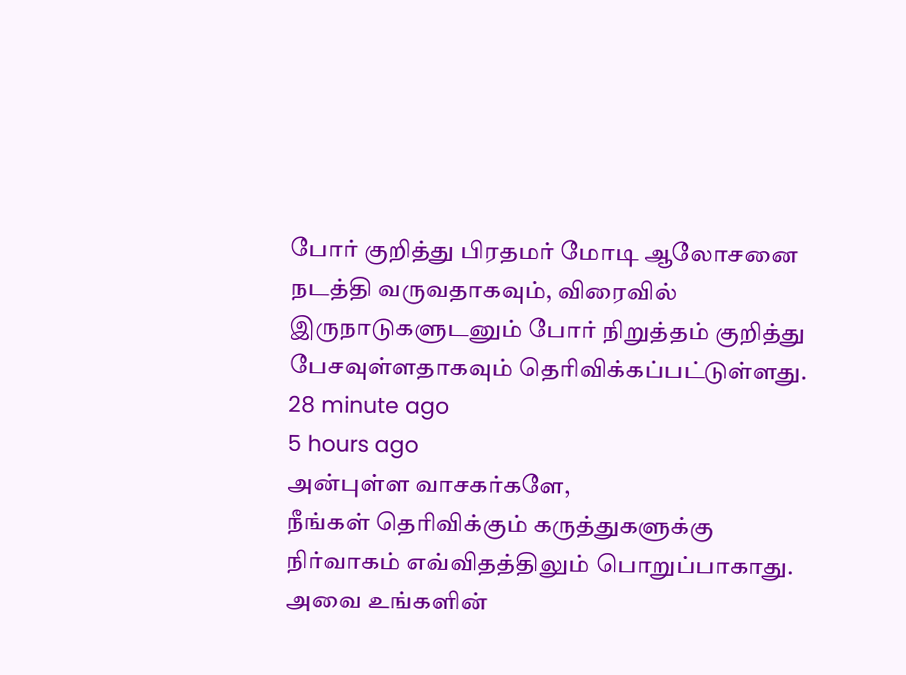போர் குறித்து பிரதமர் மோடி ஆலோசனை நடத்தி வருவதாகவும், விரைவில் இருநாடுகளுடனும் போர் நிறுத்தம் குறித்து பேசவுள்ளதாகவும் தெரிவிக்கப்பட்டுள்ளது.
28 minute ago
5 hours ago
அன்புள்ள வாசகர்களே,
நீங்கள் தெரிவிக்கும் கருத்துகளுக்கு நிர்வாகம் எவ்விதத்திலும் பொறுப்பாகாது. அவை உங்களின்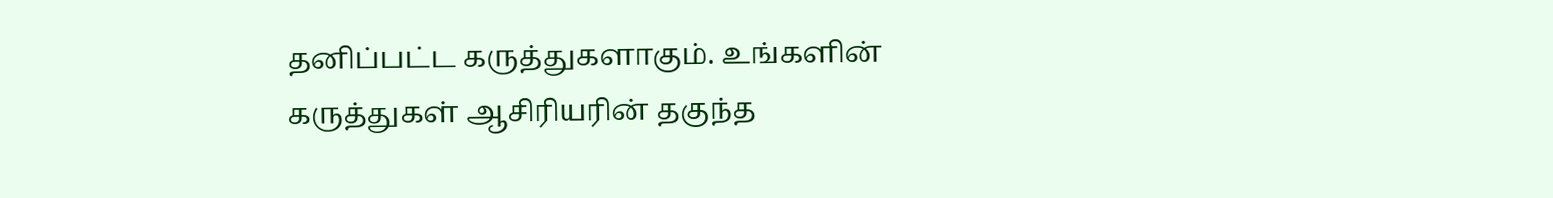தனிப்பட்ட கருத்துகளாகும். உங்களின் கருத்துகள் ஆசிரியரின் தகுந்த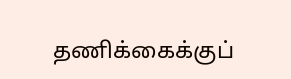தணிக்கைக்குப்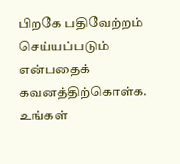பிறகே பதிவேற்றம் செய்யப்படும் என்பதைக் கவனத்திற்கொள்க. உங்கள்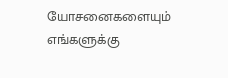யோசனைகளையும் எங்களுக்கு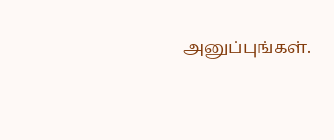அனுப்புங்கள்.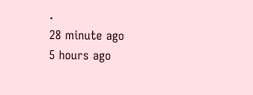.
28 minute ago
5 hours ago